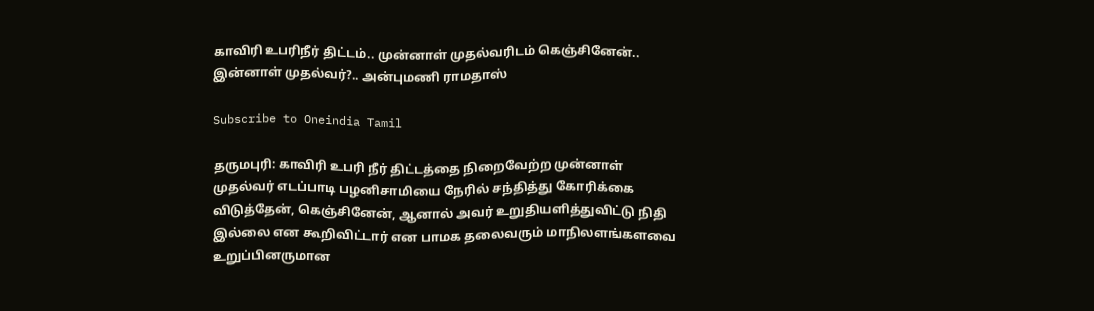காவிரி உபரிநீர் திட்டம்.. முன்னாள் முதல்வரிடம் கெஞ்சினேன்.. இன்னாள் முதல்வர்?.. அன்புமணி ராமதாஸ்

Subscribe to Oneindia Tamil

தருமபுரி: காவிரி உபரி நீர் திட்டத்தை நிறைவேற்ற முன்னாள் முதல்வர் எடப்பாடி பழனிசாமியை நேரில் சந்தித்து கோரிக்கை விடுத்தேன், கெஞ்சினேன், ஆனால் அவர் உறுதியளித்துவிட்டு நிதி இல்லை என கூறிவிட்டார் என பாமக தலைவரும் மாநிலளங்களவை உறுப்பினருமான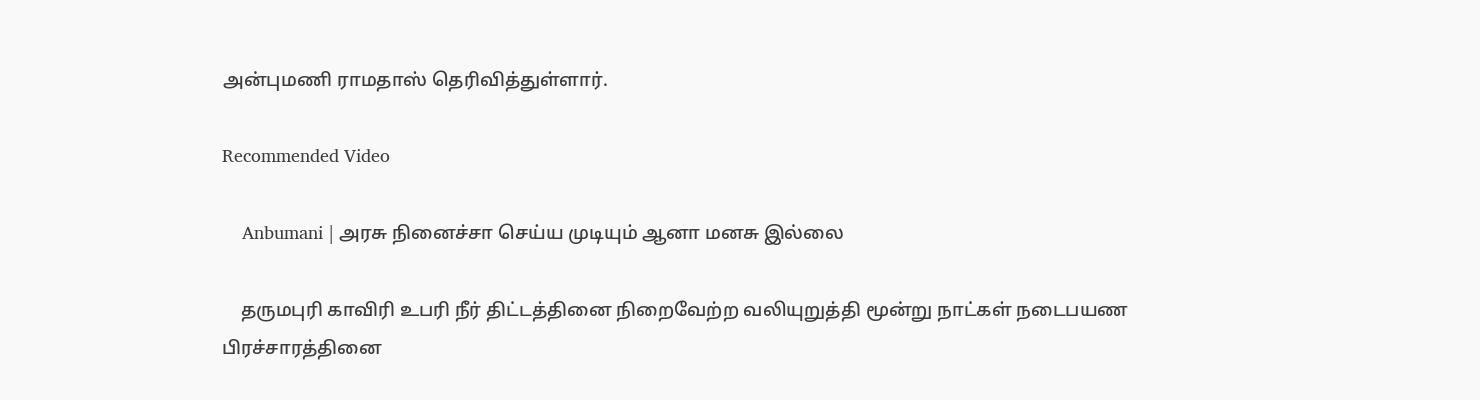அன்புமணி ராமதாஸ் தெரிவித்துள்ளார்.

Recommended Video

    Anbumani | அரசு நினைச்சா செய்ய முடியும் ஆனா மனசு இல்லை

    தருமபுரி காவிரி உபரி நீர் திட்டத்தினை நிறைவேற்ற வலியுறுத்தி மூன்று நாட்கள் நடைபயண பிரச்சாரத்தினை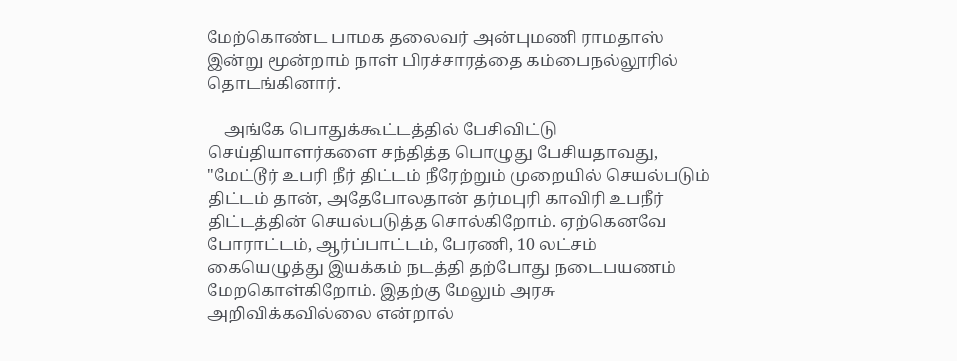மேற்கொண்ட பாமக தலைவர் அன்புமணி ராமதாஸ் இன்று மூன்றாம் நாள் பிரச்சாரத்தை கம்பைநல்லூரில் தொடங்கினார்.

    அங்கே பொதுக்கூட்டத்தில் பேசிவிட்டு செய்தியாளர்களை சந்தித்த பொழுது பேசியதாவது, "மேட்டூர் உபரி நீர் திட்டம் நீரேற்றும் முறையில் செயல்படும் திட்டம் தான், அதேபோலதான் தர்மபுரி காவிரி உபநீர் திட்டத்தின் செயல்படுத்த சொல்கிறோம். ஏற்கெனவே போராட்டம், ஆர்ப்பாட்டம், பேரணி, 10 லட்சம் கையெழுத்து இயக்கம் நடத்தி தற்போது நடைபயணம் மேறகொள்கிறோம். இதற்கு மேலும் அரசு அறிவிக்கவில்லை என்றால்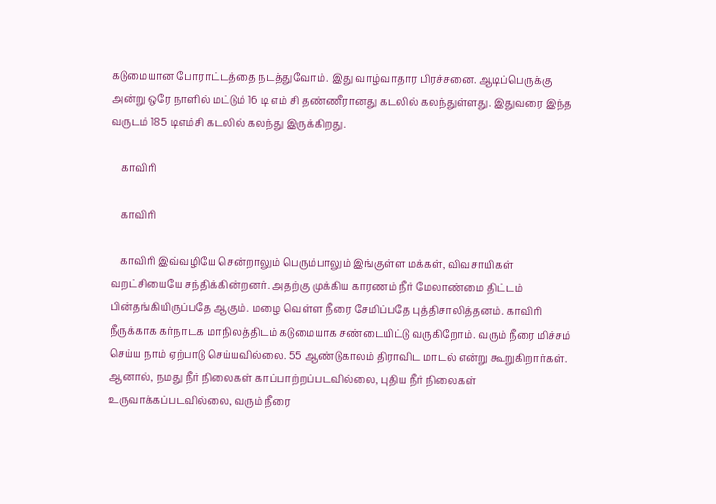கடுமையான போராட்டத்தை நடத்துவோம். இது வாழ்வாதார பிரச்சனை. ஆடிப்பெருக்கு அன்று ஒரே நாளில் மட்டும் 16 டி எம் சி தண்ணீரானது கடலில் கலந்துள்ளது. இதுவரை இந்த வருடம் 185 டிஎம்சி கடலில் கலந்து இருக்கிறது.

    காவிரி

    காவிரி

    காவிரி இவ்வழியே சென்றாலும் பெரும்பாலும் இங்குள்ள மக்கள், விவசாயிகள் வறட்சியையே சந்திக்கின்றனர். அதற்கு முக்கிய காரணம் நீர் மேலாண்மை திட்டம் பின்தங்கியிருப்பதே ஆகும். மழை வெள்ள நீரை சேமிப்பதே புத்திசாலித்தனம். காவிரி நீருக்காக கர்நாடக மாநிலத்திடம் கடுமையாக சண்டையிட்டு வருகிறோம். வரும் நீரை மிச்சம் செய்ய நாம் ஏற்பாடு செய்யவில்லை. 55 ஆண்டுகாலம் திராவிட மாடல் என்று கூறுகிறார்கள். ஆனால், நமது நீர் நிலைகள் காப்பாற்றப்படவில்லை, புதிய நீர் நிலைகள் உருவாக்கப்படவில்லை, வரும் நீரை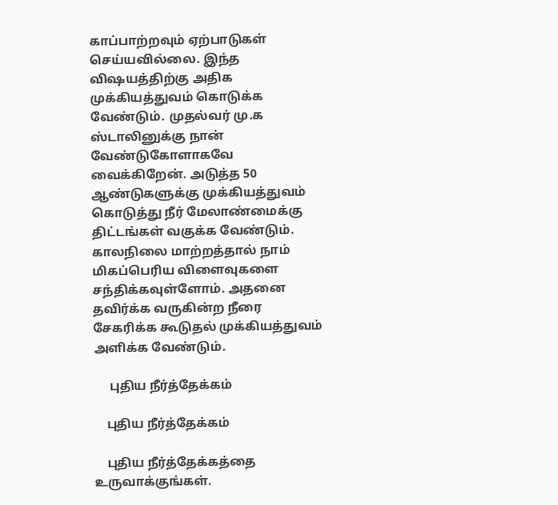காப்பாற்றவும் ஏற்பாடுகள் செய்யவில்லை. இந்த விஷயத்திற்கு அதிக முக்கியத்துவம் கொடுக்க வேண்டும். முதல்வர் மு.க ஸ்டாலினுக்கு நான் வேண்டுகோளாகவே வைக்கிறேன். அடுத்த 50 ஆண்டுகளுக்கு முக்கியத்துவம் கொடுத்து நீர் மேலாண்மைக்கு திட்டங்கள் வகுக்க வேண்டும். காலநிலை மாற்றத்தால் நாம் மிகப்பெரிய விளைவுகளை சந்திக்கவுள்ளோம். அதனை தவிர்க்க வருகின்ற நீரை சேகரிக்க கூடுதல் முக்கியத்துவம் அளிக்க வேண்டும்.

     புதிய நீர்த்தேக்கம்

    புதிய நீர்த்தேக்கம்

    புதிய நீர்த்தேக்கத்தை உருவாக்குங்கள்.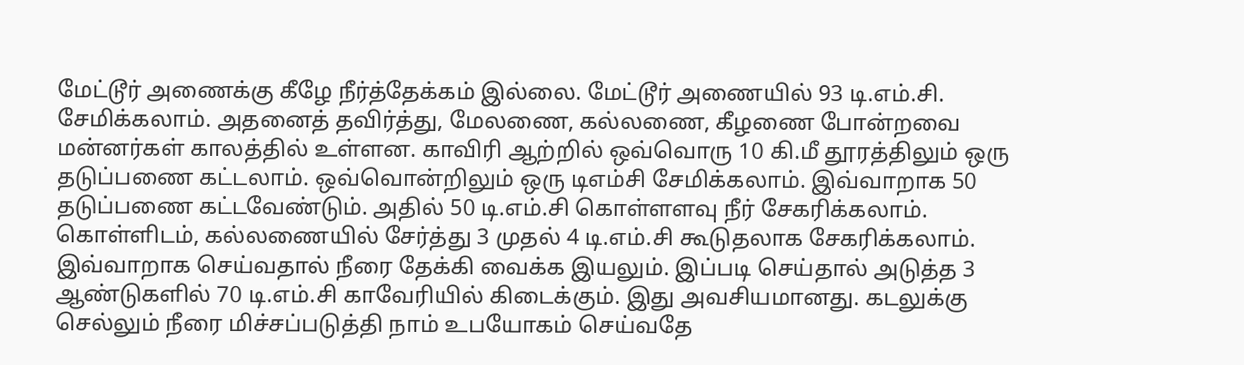மேட்டூர் அணைக்கு கீழே நீர்த்தேக்கம் இல்லை. மேட்டூர் அணையில் 93 டி.எம்.சி. சேமிக்கலாம். அதனைத் தவிர்த்து, மேலணை, கல்லணை, கீழணை போன்றவை மன்னர்கள் காலத்தில் உள்ளன. காவிரி ஆற்றில் ஒவ்வொரு 10 கி.மீ தூரத்திலும் ஒரு தடுப்பணை கட்டலாம். ஒவ்வொன்றிலும் ஒரு டிஎம்சி சேமிக்கலாம். இவ்வாறாக 50 தடுப்பணை கட்டவேண்டும். அதில் 50 டி.எம்.சி கொள்ளளவு நீர் சேகரிக்கலாம். கொள்ளிடம், கல்லணையில் சேர்த்து 3 முதல் 4 டி.எம்.சி கூடுதலாக சேகரிக்கலாம். இவ்வாறாக செய்வதால் நீரை தேக்கி வைக்க இயலும். இப்படி செய்தால் அடுத்த 3 ஆண்டுகளில் 70 டி.எம்.சி காவேரியில் கிடைக்கும். இது அவசியமானது. கடலுக்கு செல்லும் நீரை மிச்சப்படுத்தி நாம் உபயோகம் செய்வதே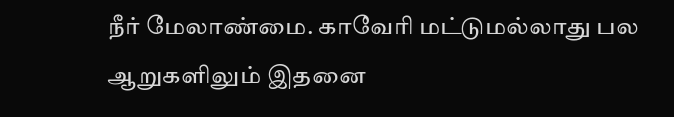நீர் மேலாண்மை. காவேரி மட்டுமல்லாது பல ஆறுகளிலும் இதனை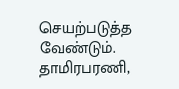செயற்படுத்த வேண்டும். தாமிரபரணி,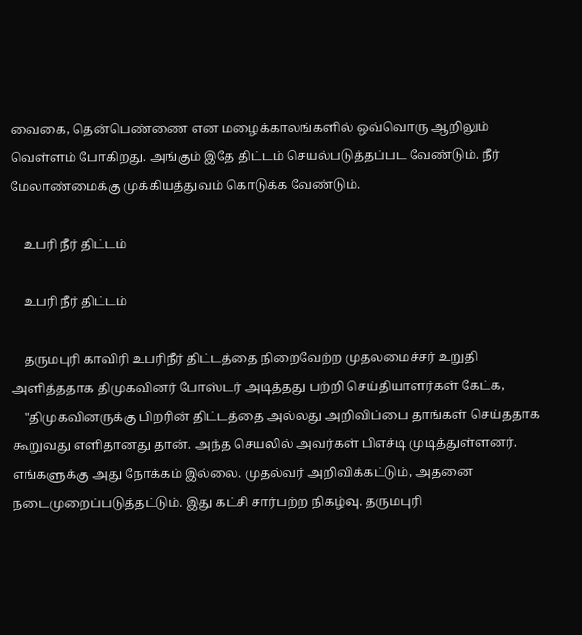வைகை, தென்பெண்ணை என மழைக்காலங்களில் ஒவ்வொரு ஆறிலும் வெள்ளம் போகிறது. அங்கும் இதே திட்டம் செயல்படுத்தப்பட வேண்டும். நீர் மேலாண்மைக்கு முக்கியத்துவம் கொடுக்க வேண்டும்.

    உபரி நீர் திட்டம்

    உபரி நீர் திட்டம்

    தருமபுரி காவிரி உபரிநீர் திட்டத்தை நிறைவேற்ற முதலமைச்சர் உறுதி அளித்ததாக திமுகவினர் போஸ்டர் அடித்தது பற்றி செய்தியாளர்கள் கேட்க,
    "திமுகவினருக்கு பிறரின் திட்டத்தை அல்லது அறிவிப்பை தாங்கள் செய்ததாக கூறுவது எளிதானது தான். அந்த செயலில் அவர்கள் பிஎச்டி முடித்துள்ளனர். எங்களுக்கு அது நோக்கம் இல்லை. முதல்வர் அறிவிக்கட்டும், அதனை நடைமுறைப்படுத்தட்டும். இது கட்சி சார்பற்ற நிகழ்வு. தருமபுரி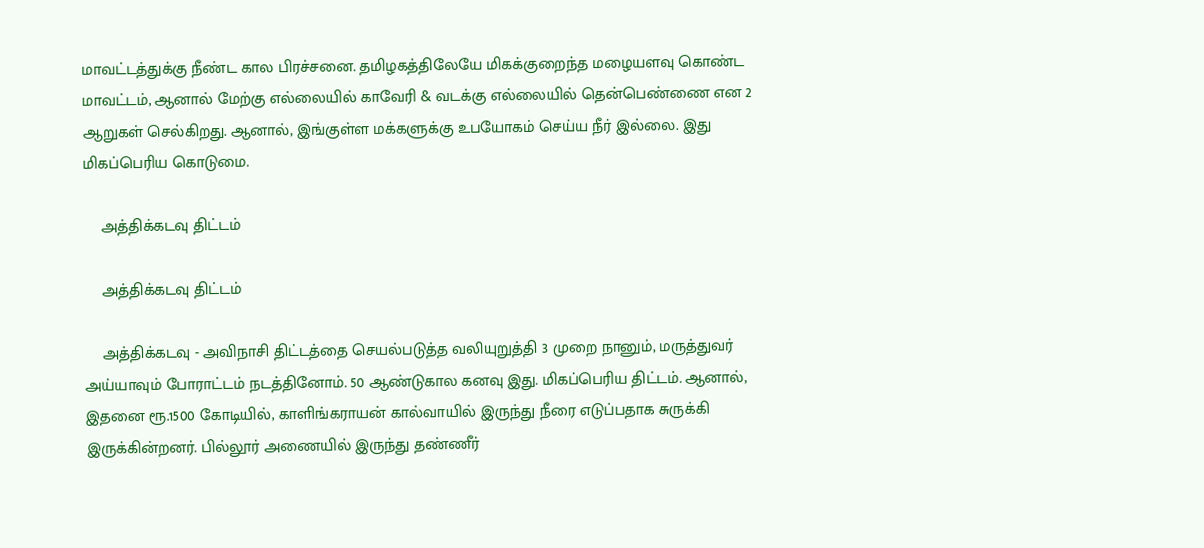மாவட்டத்துக்கு நீண்ட கால பிரச்சனை. தமிழகத்திலேயே மிகக்குறைந்த மழையளவு கொண்ட மாவட்டம், ஆனால் மேற்கு எல்லையில் காவேரி & வடக்கு எல்லையில் தென்பெண்ணை என 2 ஆறுகள் செல்கிறது. ஆனால், இங்குள்ள மக்களுக்கு உபயோகம் செய்ய நீர் இல்லை. இது மிகப்பெரிய கொடுமை.

    அத்திக்கடவு திட்டம்

    அத்திக்கடவு திட்டம்

    அத்திக்கடவு - அவிநாசி திட்டத்தை செயல்படுத்த வலியுறுத்தி 3 முறை நானும், மருத்துவர் அய்யாவும் போராட்டம் நடத்தினோம். 50 ஆண்டுகால கனவு இது. மிகப்பெரிய திட்டம். ஆனால், இதனை ரூ.1500 கோடியில், காளிங்கராயன் கால்வாயில் இருந்து நீரை எடுப்பதாக சுருக்கி இருக்கின்றனர். பில்லூர் அணையில் இருந்து தண்ணீர்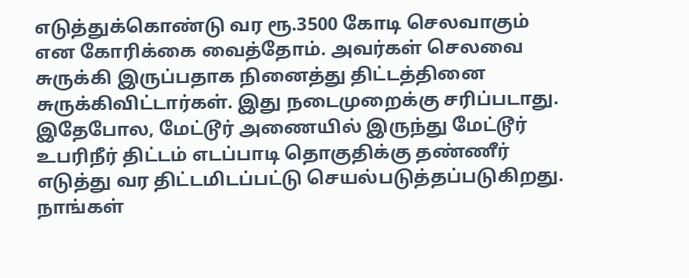எடுத்துக்கொண்டு வர ரூ.3500 கோடி செலவாகும் என கோரிக்கை வைத்தோம். அவர்கள் செலவை சுருக்கி இருப்பதாக நினைத்து திட்டத்தினை சுருக்கிவிட்டார்கள். இது நடைமுறைக்கு சரிப்படாது. இதேபோல, மேட்டூர் அணையில் இருந்து மேட்டூர் உபரிநீர் திட்டம் எடப்பாடி தொகுதிக்கு தண்ணீர் எடுத்து வர திட்டமிடப்பட்டு செயல்படுத்தப்படுகிறது. நாங்கள்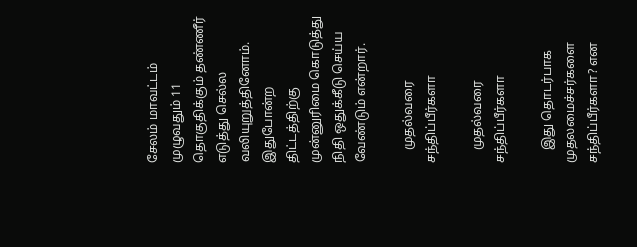சேலம் மாவட்டம் முழுவதும் 11 தொகுதிக்கும் தண்ணீர் எடுத்து செல்ல வலியுறுத்தினோம். இதுபோன்ற திட்டத்திற்கு முன்னுரிமை கொடுத்து நிதி ஒதுக்கீடு செய்ய வேண்டும் என்றார்.

    முதல்வரை சந்திப்பீர்களா

    முதல்வரை சந்திப்பீர்களா

    இது தொடர்பாக முதலமைச்சர்களை சந்திப்பீர்களா? என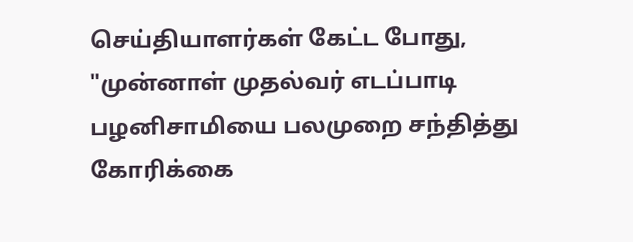செய்தியாளர்கள் கேட்ட போது, "முன்னாள் முதல்வர் எடப்பாடி பழனிசாமியை பலமுறை சந்தித்து கோரிக்கை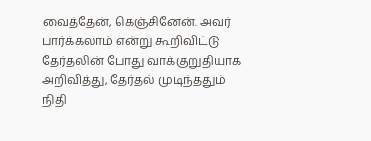வைத்தேன், கெஞ்சினேன். அவர் பார்க்கலாம் என்று கூறிவிட்டு தேர்தலின் போது வாக்குறுதியாக அறிவித்து, தேர்தல் முடிந்ததும் நிதி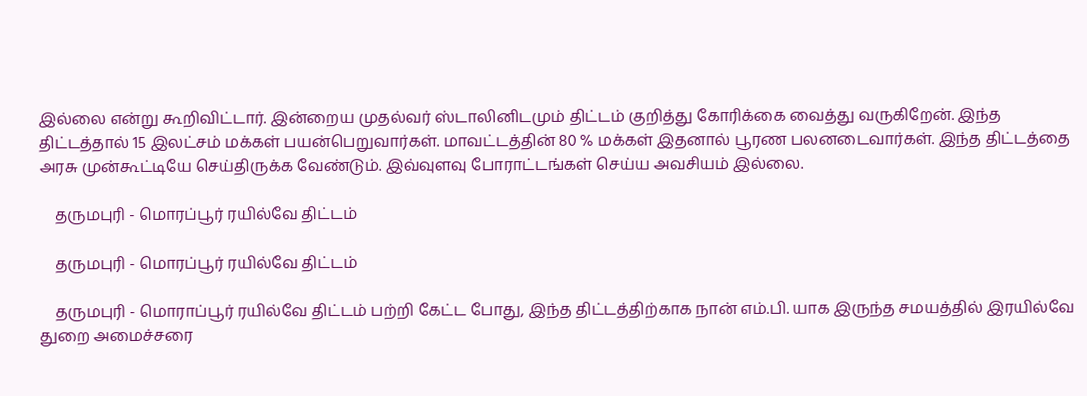இல்லை என்று கூறிவிட்டார். இன்றைய முதல்வர் ஸ்டாலினிடமும் திட்டம் குறித்து கோரிக்கை வைத்து வருகிறேன். இந்த திட்டத்தால் 15 இலட்சம் மக்கள் பயன்பெறுவார்கள். மாவட்டத்தின் 80 % மக்கள் இதனால் பூரண பலனடைவார்கள். இந்த திட்டத்தை அரசு முன்கூட்டியே செய்திருக்க வேண்டும். இவ்வுளவு போராட்டங்கள் செய்ய அவசியம் இல்லை.

    தருமபுரி - மொரப்பூர் ரயில்வே திட்டம்

    தருமபுரி - மொரப்பூர் ரயில்வே திட்டம்

    தருமபுரி - மொராப்பூர் ரயில்வே திட்டம் பற்றி கேட்ட போது, இந்த திட்டத்திற்காக நான் எம்.பி. யாக இருந்த சமயத்தில் இரயில்வே துறை அமைச்சரை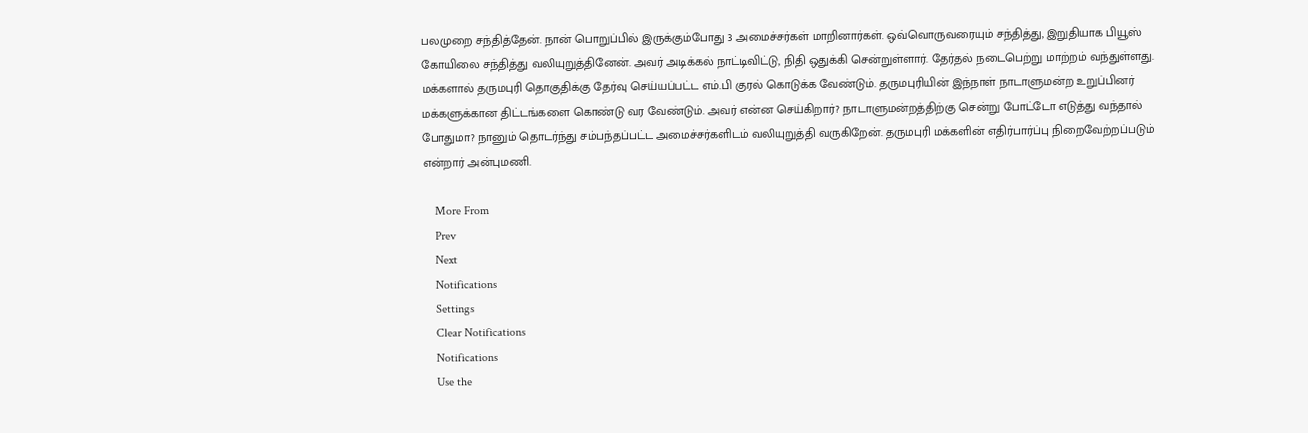பலமுறை சந்தித்தேன். நான் பொறுப்பில் இருக்கும்போது 3 அமைச்சர்கள் மாறினார்கள். ஒவ்வொருவரையும் சந்தித்து, இறுதியாக பியூஸ் கோயிலை சந்தித்து வலியுறுத்தினேன். அவர் அடிக்கல் நாட்டிவிட்டு, நிதி ஒதுக்கி சென்றுள்ளார். தேர்தல் நடைபெற்று மாற்றம் வந்துள்ளது. மக்களால் தருமபுரி தொகுதிக்கு தேர்வு செய்யப்பட்ட எம்.பி குரல் கொடுக்க வேண்டும். தருமபுரியின் இந்நாள் நாடாளுமன்ற உறுப்பினர் மக்களுக்கான திட்டங்களை கொண்டு வர வேண்டும். அவர் என்ன செய்கிறார்? நாடாளுமன்றத்திற்கு சென்று போட்டோ எடுத்து வந்தால் போதுமா? நானும் தொடர்ந்து சம்பந்தப்பட்ட அமைச்சர்களிடம் வலியுறுத்தி வருகிறேன். தருமபுரி மக்களின் எதிர்பார்ப்பு நிறைவேற்றப்படும் என்றார் அன்புமணி.

    More From
    Prev
    Next
    Notifications
    Settings
    Clear Notifications
    Notifications
    Use the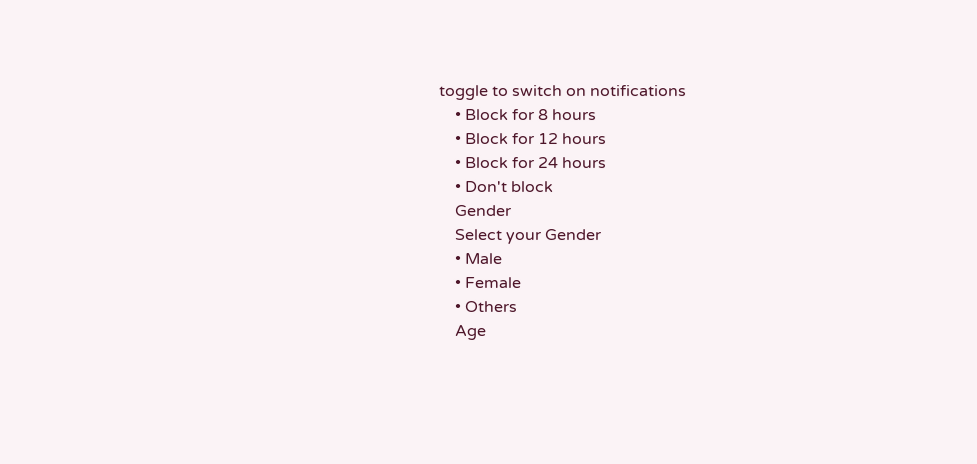toggle to switch on notifications
    • Block for 8 hours
    • Block for 12 hours
    • Block for 24 hours
    • Don't block
    Gender
    Select your Gender
    • Male
    • Female
    • Others
    Age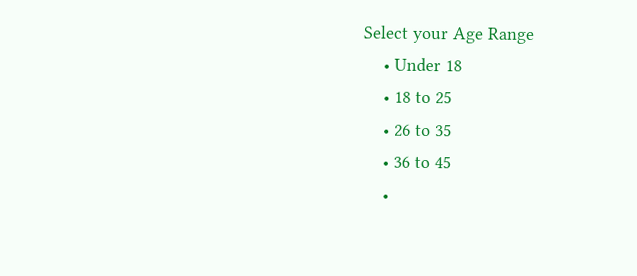Select your Age Range
    • Under 18
    • 18 to 25
    • 26 to 35
    • 36 to 45
    •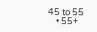45 to 55
    • 55+